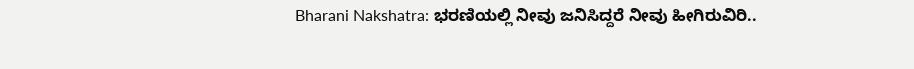Bharani Nakshatra: ಭರಣಿಯಲ್ಲಿ ನೀವು ಜನಿಸಿದ್ದರೆ ನೀವು ಹೀಗಿರುವಿರಿ..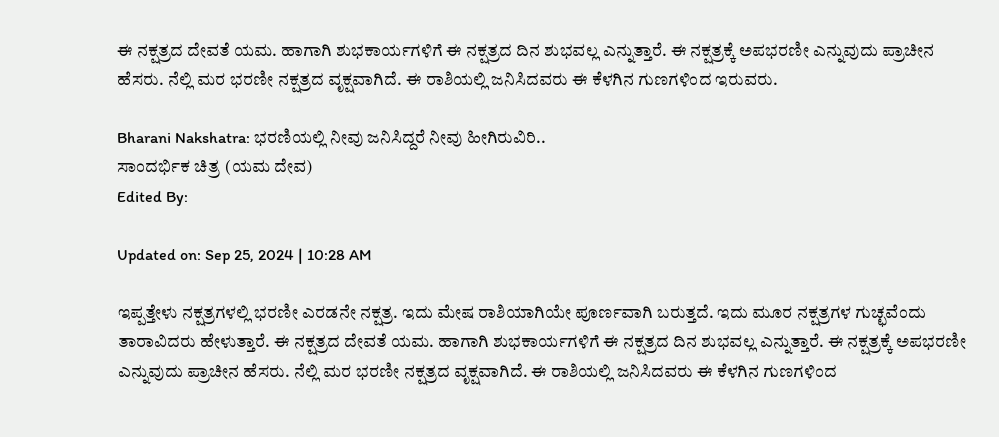ಈ ನಕ್ಷತ್ರದ ದೇವತೆ ಯಮ. ಹಾಗಾಗಿ ಶುಭಕಾರ್ಯಗಳಿಗೆ ಈ ನಕ್ಷತ್ರದ ದಿನ ಶುಭವಲ್ಲ ಎನ್ನುತ್ತಾರೆ. ಈ ನಕ್ಷತ್ರಕ್ಕೆ ಅಪಭರಣೀ ಎನ್ನುವುದು ಪ್ರಾಚೀನ ಹೆಸರು. ನೆಲ್ಲಿ ಮರ ಭರಣೀ ನಕ್ಷತ್ರದ ವೃಕ್ಷವಾಗಿದೆ. ಈ ರಾಶಿಯಲ್ಲಿ ಜನಿಸಿದವರು ಈ ಕೆಳಗಿನ ಗುಣಗಳಿಂದ ಇರುವರು.

Bharani Nakshatra: ಭರಣಿಯಲ್ಲಿ ನೀವು ಜನಿಸಿದ್ದರೆ ನೀವು ಹೀಗಿರುವಿರಿ..
ಸಾಂದರ್ಭಿಕ ಚಿತ್ರ (ಯಮ ದೇವ)
Edited By:

Updated on: Sep 25, 2024 | 10:28 AM

ಇಪ್ಪತ್ತೇಳು ನಕ್ಷತ್ರಗಳಲ್ಲಿ ಭರಣೀ ಎರಡನೇ ನಕ್ಷತ್ರ. ಇದು ಮೇಷ ರಾಶಿಯಾಗಿಯೇ ಪೂರ್ಣವಾಗಿ ಬರುತ್ತದೆ. ಇದು ಮೂರ ನಕ್ಷತ್ರಗಳ ಗುಚ್ಛವೆಂದು ತಾರಾವಿದರು ಹೇಳುತ್ತಾರೆ. ಈ ನಕ್ಷತ್ರದ ದೇವತೆ ಯಮ. ಹಾಗಾಗಿ ಶುಭಕಾರ್ಯಗಳಿಗೆ ಈ ನಕ್ಷತ್ರದ ದಿನ ಶುಭವಲ್ಲ ಎನ್ನುತ್ತಾರೆ. ಈ ನಕ್ಷತ್ರಕ್ಕೆ ಅಪಭರಣೀ ಎನ್ನುವುದು ಪ್ರಾಚೀನ ಹೆಸರು. ನೆಲ್ಲಿ ಮರ ಭರಣೀ ನಕ್ಷತ್ರದ ವೃಕ್ಷವಾಗಿದೆ. ಈ ರಾಶಿಯಲ್ಲಿ ಜನಿಸಿದವರು ಈ ಕೆಳಗಿನ ಗುಣಗಳಿಂದ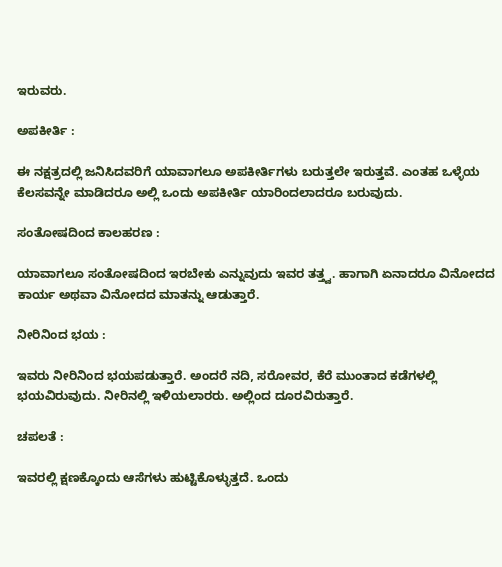ಇರುವರು.

ಅಪಕೀರ್ತಿ :

ಈ ನಕ್ಷತ್ರದಲ್ಲಿ ಜನಿಸಿದವರಿಗೆ ಯಾವಾಗಲೂ ಅಪಕೀರ್ತಿಗಳು ಬರುತ್ತಲೇ ಇರುತ್ತವೆ. ಎಂತಹ ಒಳ್ಳೆಯ ಕೆಲಸವನ್ನೇ ಮಾಡಿದರೂ ಅಲ್ಲಿ ಒಂದು ಅಪಕೀರ್ತಿ ಯಾರಿಂದಲಾದರೂ ಬರುವುದು.

ಸಂತೋಷದಿಂದ ಕಾಲಹರಣ :

ಯಾವಾಗಲೂ ಸಂತೋಷದಿಂದ ಇರಬೇಕು ಎನ್ನುವುದು ಇವರ ತತ್ತ್ವ. ಹಾಗಾಗಿ ಏನಾದರೂ ವಿನೋದದ ಕಾರ್ಯ ಅಥವಾ ವಿನೋದದ ಮಾತನ್ನು ಆಡುತ್ತಾರೆ.

ನೀರಿನಿಂದ ಭಯ :

ಇವರು ನೀರಿನಿಂದ ಭಯಪಡುತ್ತಾರೆ. ಅಂದರೆ ನದಿ, ಸರೋವರ, ಕೆರೆ ಮುಂತಾದ ಕಡೆಗಳಲ್ಲಿ ಭಯವಿರುವುದು. ನೀರಿನಲ್ಲಿ‌ ಇಳಿಯಲಾರರು. ಅಲ್ಲಿಂದ ದೂರವಿರುತ್ತಾರೆ.

ಚಪಲತೆ :

ಇವರಲ್ಲಿ ಕ್ಷಣಕ್ಕೊಂದು ಆಸೆಗಳು ಹುಟ್ಟಿಕೊಳ್ಳುತ್ತದೆ. ಒಂದು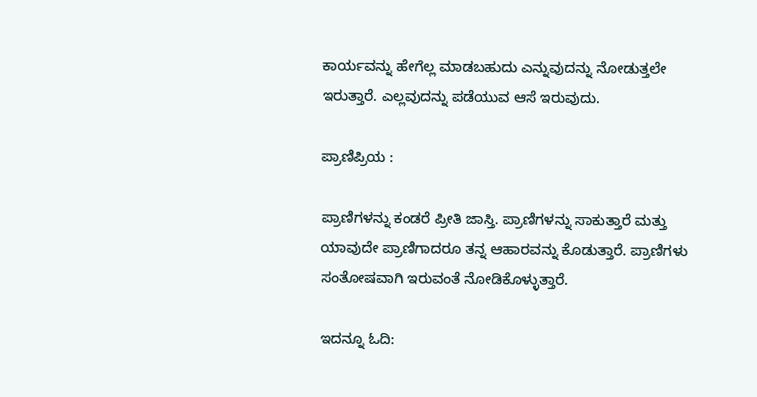ಕಾರ್ಯವನ್ನು ಹೇಗೆಲ್ಲ ಮಾಡಬಹುದು ಎನ್ನುವುದನ್ನು ನೋಡುತ್ತಲೇ ಇರುತ್ತಾರೆ. ಎಲ್ಲವುದನ್ನು ಪಡೆಯುವ ಆಸೆ ಇರುವುದು.

ಪ್ರಾಣಿಪ್ರಿಯ :

ಪ್ರಾಣಿಗಳನ್ನು ಕಂಡರೆ ಪ್ರೀತಿ ಜಾಸ್ತಿ. ಪ್ರಾಣಿಗಳನ್ನು ಸಾಕುತ್ತಾರೆ ಮತ್ತು ಯಾವುದೇ ಪ್ರಾಣಿಗಾದರೂ ತನ್ನ ಆಹಾರವನ್ನು ಕೊಡುತ್ತಾರೆ. ಪ್ರಾಣಿಗಳು ಸಂತೋಷವಾಗಿ ಇರುವಂತೆ ನೋಡಿಕೊಳ್ಳುತ್ತಾರೆ.

ಇದನ್ನೂ ಓದಿ: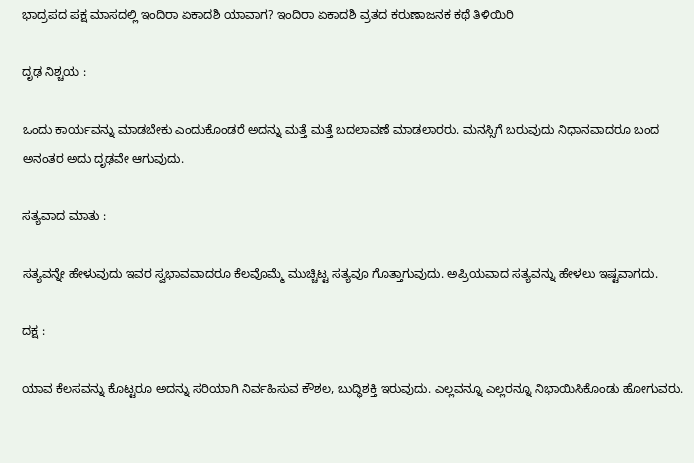ಭಾದ್ರಪದ ಪಕ್ಷ ಮಾಸದಲ್ಲಿ ಇಂದಿರಾ ಏಕಾದಶಿ ಯಾವಾಗ? ಇಂದಿರಾ ಏಕಾದಶಿ ವ್ರತದ ಕರುಣಾಜನಕ ಕಥೆ ತಿಳಿಯಿರಿ

ದೃಢ ನಿಶ್ಚಯ :

ಒಂದು ಕಾರ್ಯವನ್ನು ಮಾಡಬೇಕು ಎಂದುಕೊಂಡರೆ ಅದನ್ನು ಮತ್ತೆ ಮತ್ತೆ ಬದಲಾವಣೆ ಮಾಡಲಾರರು. ಮನಸ್ಸಿಗೆ ಬರುವುದು ನಿಧಾನವಾದರೂ ಬಂದ ಅನಂತರ ಅದು ದೃಢವೇ ಆಗುವುದು.

ಸತ್ಯವಾದ ಮಾತು :

ಸತ್ಯವನ್ನೇ ಹೇಳುವುದು ಇವರ ಸ್ವಭಾವವಾದರೂ ಕೆಲವೊಮ್ಮೆ ಮುಚ್ಚಿಟ್ಟ ಸತ್ಯವೂ ಗೊತ್ತಾಗುವುದು. ಅಪ್ರಿಯವಾದ ಸತ್ಯವನ್ನು ಹೇಳಲು ಇಷ್ಟವಾಗದು.

ದಕ್ಷ :

ಯಾವ ಕೆಲಸವನ್ನು ಕೊಟ್ಟರೂ ಅದನ್ನು ಸರಿಯಾಗಿ ನಿರ್ವಹಿಸುವ ಕೌಶಲ, ಬುದ್ಧಿಶಕ್ತಿ ಇರುವುದು. ಎಲ್ಲವನ್ನೂ ಎಲ್ಲರನ್ನೂ ನಿಭಾಯಿಸಿಕೊಂಡು ಹೋಗುವರು.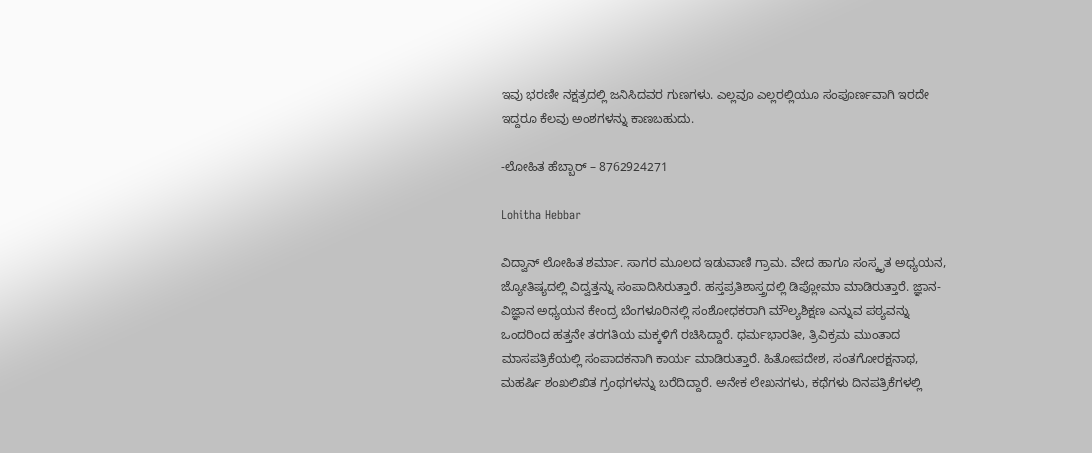ಇವು ಭರಣೀ ನಕ್ಷತ್ರದಲ್ಲಿ ಜನಿಸಿದವರ ಗುಣಗಳು. ಎಲ್ಲವೂ ಎಲ್ಲರಲ್ಲಿಯೂ ಸಂಪೂರ್ಣವಾಗಿ ಇರದೇ ಇದ್ದರೂ ಕೆಲವು ಅಂಶಗಳನ್ನು ಕಾಣಬಹುದು.

-ಲೋಹಿತ ಹೆಬ್ಬಾರ್ – 8762924271

Lohitha Hebbar

ವಿದ್ವಾನ್ ಲೋಹಿತ ಶರ್ಮಾ. ಸಾಗರ ಮೂಲದ ಇಡುವಾಣಿ ಗ್ರಾಮ. ವೇದ ಹಾಗೂ ಸಂಸ್ಕೃತ ಅಧ್ಯಯನ, ಜ್ಯೋತಿಷ್ಯದಲ್ಲಿ ವಿದ್ವತ್ತನ್ನು ಸಂಪಾದಿಸಿರುತ್ತಾರೆ. ಹಸ್ತಪ್ರತಿಶಾಸ್ತ್ರದಲ್ಲಿ ಡಿಪ್ಲೋಮಾ ಮಾಡಿರುತ್ತಾರೆ. ಜ್ಞಾನ-ವಿಜ್ಞಾನ ಅಧ್ಯಯನ ಕೇಂದ್ರ ಬೆಂಗಳೂರಿನಲ್ಲಿ ಸಂಶೋಧಕರಾಗಿ ಮೌಲ್ಯಶಿಕ್ಷಣ ಎನ್ನುವ ಪಠ್ಯವನ್ನು ಒಂದರಿಂದ ಹತ್ತನೇ ತರಗತಿಯ ಮಕ್ಕಳಿಗೆ ರಚಿಸಿದ್ದಾರೆ. ಧರ್ಮಭಾರತೀ, ತ್ರಿವಿಕ್ರಮ ಮುಂತಾದ ಮಾಸಪತ್ರಿಕೆಯಲ್ಲಿ ಸಂಪಾದಕನಾಗಿ ಕಾರ್ಯ ಮಾಡಿರುತ್ತಾರೆ. ಹಿತೋಪದೇಶ, ಸಂತಗೋರಕ್ಷನಾಥ, ಮಹರ್ಷಿ ಶಂಖಲಿಖಿತ ಗ್ರಂಥಗಳನ್ನು ಬರೆದಿದ್ದಾರೆ. ಅನೇಕ ಲೇಖನಗಳು, ಕಥೆಗಳು ದಿನಪತ್ರಿಕೆಗಳಲ್ಲಿ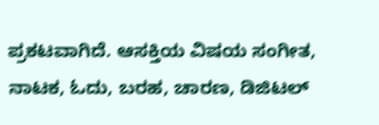ಪ್ರಕಟವಾಗಿದೆ. ಆಸಕ್ತಿಯ ವಿಷಯ ಸಂಗೀತ, ನಾಟಕ, ಓದು, ಬರಹ, ಚಾರಣ, ಡಿಜಿಟಲ್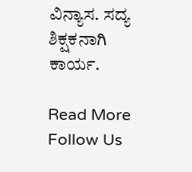ವಿನ್ಯಾಸ. ಸದ್ಯ ಶಿಕ್ಷಕನಾಗಿ ಕಾರ್ಯ.

Read More
Follow Us